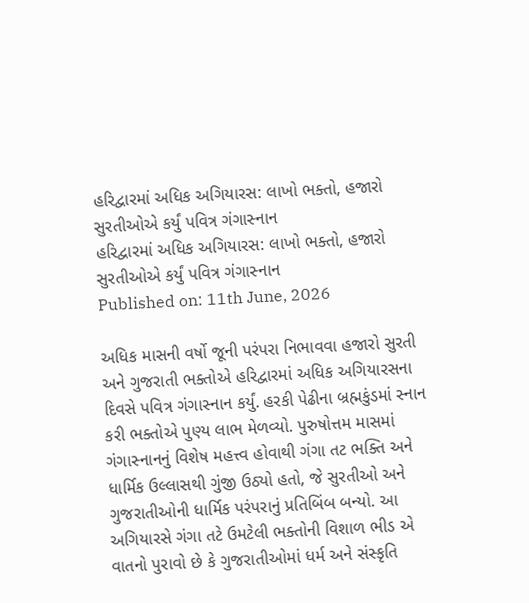હરિદ્વારમાં અધિક અગિયારસ: લાખો ભક્તો, હજારો સુરતીઓએ કર્યું પવિત્ર ગંગાસ્નાન
હરિદ્વારમાં અધિક અગિયારસ: લાખો ભક્તો, હજારો સુરતીઓએ કર્યું પવિત્ર ગંગાસ્નાન
Published on: 11th June, 2026

અધિક માસની વર્ષો જૂની પરંપરા નિભાવવા હજારો સુરતી અને ગુજરાતી ભક્તોએ હરિદ્વારમાં અધિક અગિયારસના દિવસે પવિત્ર ગંગાસ્નાન કર્યું. હરકી પેઢીના બ્રહ્મકુંડમાં સ્નાન કરી ભક્તોએ પુણ્ય લાભ મેળવ્યો. પુરુષોત્તમ માસમાં ગંગાસ્નાનનું વિશેષ મહત્ત્વ હોવાથી ગંગા તટ ભક્તિ અને ધાર્મિક ઉલ્લાસથી ગુંજી ઉઠ્યો હતો, જે સુરતીઓ અને ગુજરાતીઓની ધાર્મિક પરંપરાનું પ્રતિબિંબ બન્યો. આ અગિયારસે ગંગા તટે ઉમટેલી ભક્તોની વિશાળ ભીડ એ વાતનો પુરાવો છે કે ગુજરાતીઓમાં ધર્મ અને સંસ્કૃતિ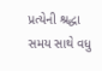પ્રત્યેની શ્રદ્ધા સમય સાથે વધુ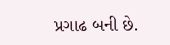પ્રગાઢ બની છે.